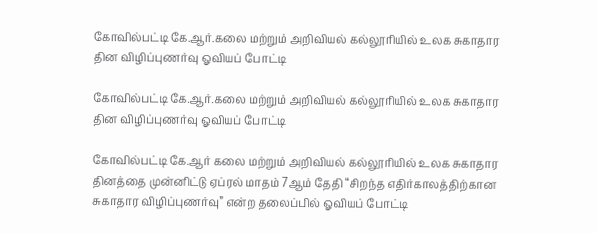கோவில்பட்டி கே.ஆர்.கலை மற்றும் அறிவியல் கல்லூரியில் உலக சுகாதார தின விழிப்புணர்வு ஓவியப் போட்டி

கோவில்பட்டி கே.ஆர்.கலை மற்றும் அறிவியல் கல்லூரியில் உலக சுகாதார தின விழிப்புணர்வு ஓவியப் போட்டி

கோவில்பட்டி கே.ஆர் கலை மற்றும் அறிவியல் கல்லூரியில் உலக சுகாதார தினத்தை முன்னிட்டு ஏப்ரல் மாதம் 7ஆம் தேதி “சிறந்த எதிர்காலத்திற்கான சுகாதார விழிப்புணர்வு” என்ற தலைப்பில் ஓவியப் போட்டி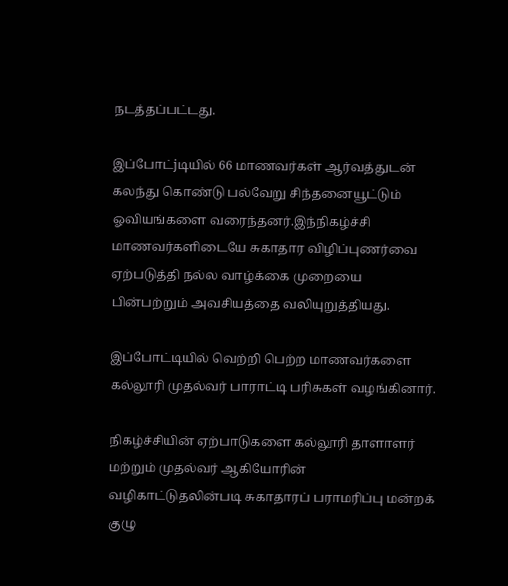நடத்தப்பட்டது.

இப்போட்jடியில் 66 மாணவர்கள் ஆர்வத்துடன் கலந்து கொண்டு பல்வேறு சிந்தனையூட்டும் ஓவியங்களை வரைந்தனர்.இந்நிகழ்ச்சி மாணவர்களிடையே சுகாதார விழிப்புணர்வை ஏற்படுத்தி நல்ல வாழ்க்கை முறையை பின்பற்றும் அவசியத்தை வலியுறுத்தியது.

இப்போட்டியில் வெற்றி பெற்ற மாணவர்களை கல்லூரி முதல்வர் பாராட்டி பரிசுகள் வழங்கினார்.

நிகழ்ச்சியின் ஏற்பாடுகளை கல்லூரி தாளாளர் மற்றும் முதல்வர் ஆகியோரின் வழிகாட்டுதலின்படி சுகாதாரப் பராமரிப்பு மன்றக் குழு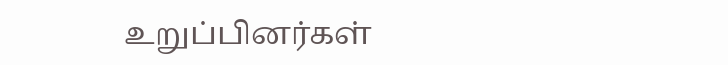உறுப்பினர்கள்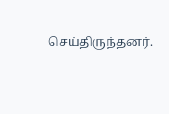செய்திருந்தனர்.